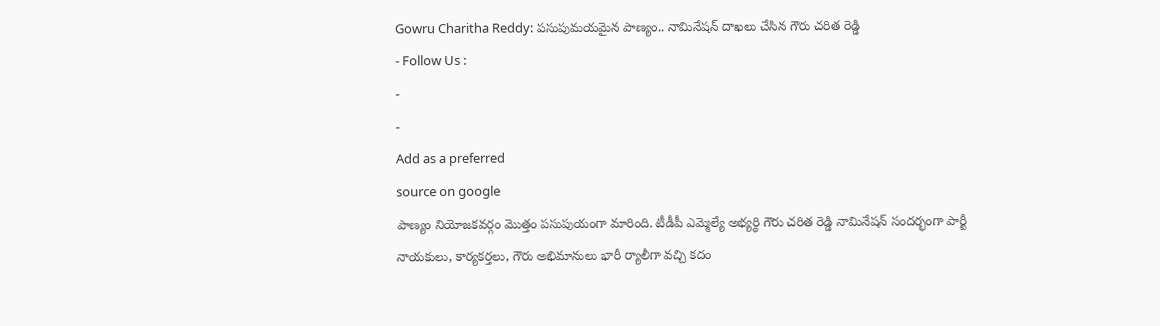Gowru Charitha Reddy: పసుపుమయమైన పాణ్యం.. నామినేషన్ దాఖలు చేసిన గౌరు చరిత రెడ్డి
- Follow Us :
-
-
Add as a preferred
source on google
పాణ్యం నియోజకవర్గం మొత్తం పసుపుయంగా మారింది. టీడీపీ ఎమ్మెల్యే అభ్యర్థి గౌరు చరిత రెడ్డి నామినేషన్ సందర్భంగా పార్టీ నాయకులు, కార్యకర్తలు, గౌరు అభిమానులు భారీ ర్యాలీగా వచ్చి కదం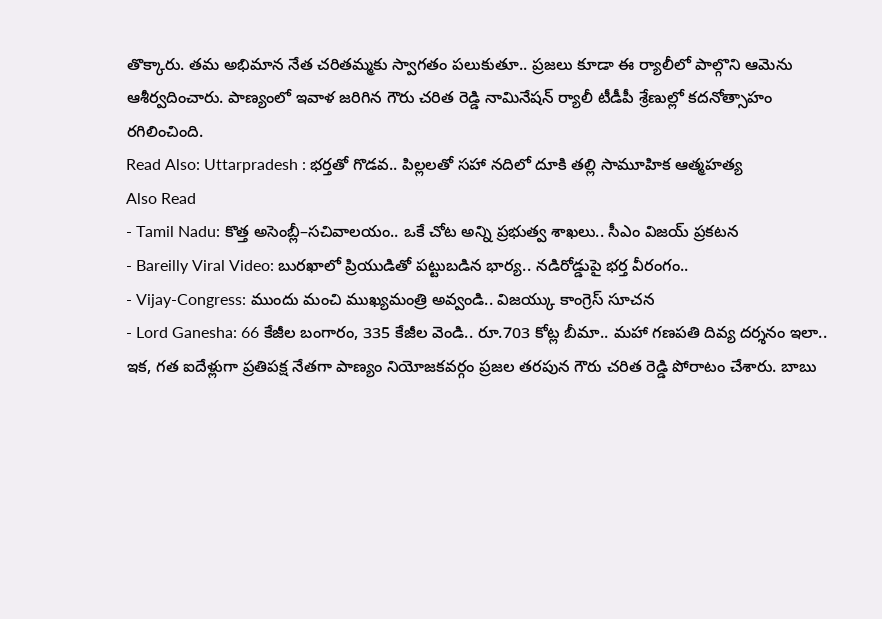తొక్కారు. తమ అభిమాన నేత చరితమ్మకు స్వాగతం పలుకుతూ.. ప్రజలు కూడా ఈ ర్యాలీలో పాల్గొని ఆమెను ఆశీర్వదించారు. పాణ్యంలో ఇవాళ జరిగిన గౌరు చరిత రెడ్డి నామినేషన్ ర్యాలీ టీడీపీ శ్రేణుల్లో కదనోత్సాహం రగిలించింది.
Read Also: Uttarpradesh : భర్తతో గొడవ.. పిల్లలతో సహా నదిలో దూకి తల్లి సామూహిక ఆత్మహత్య
Also Read
- Tamil Nadu: కొత్త అసెంబ్లీ–సచివాలయం.. ఒకే చోట అన్ని ప్రభుత్వ శాఖలు.. సీఎం విజయ్ ప్రకటన
- Bareilly Viral Video: బురఖాలో ప్రియుడితో పట్టుబడిన భార్య.. నడిరోడ్డుపై భర్త వీరంగం..
- Vijay-Congress: ముందు మంచి ముఖ్యమంత్రి అవ్వండి.. విజయ్కు కాంగ్రెస్ సూచన
- Lord Ganesha: 66 కేజీల బంగారం, 335 కేజీల వెండి.. రూ.703 కోట్ల బీమా.. మహా గణపతి దివ్య దర్శనం ఇలా..
ఇక, గత ఐదేళ్లుగా ప్రతిపక్ష నేతగా పాణ్యం నియోజకవర్గం ప్రజల తరపున గౌరు చరిత రెడ్డి పోరాటం చేశారు. బాబు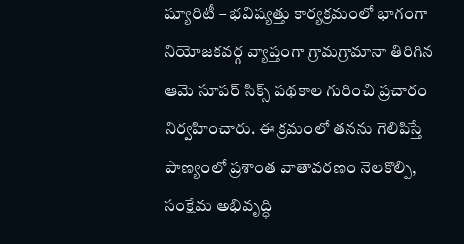ష్యూరిటీ – భవిష్యత్తు కార్యక్రమంలో భాగంగా నియోజకవర్గ వ్యాప్తంగా గ్రామగ్రామానా తిరిగిన ఆమె సూపర్ సిక్స్ పథకాల గురించి ప్రచారం నిర్వహించారు. ఈ క్రమంలో తనను గెలిపిస్తే పాణ్యంలో ప్రశాంత వాతావరణం నెలకొల్పి, సంక్షేమ అభివృద్ధి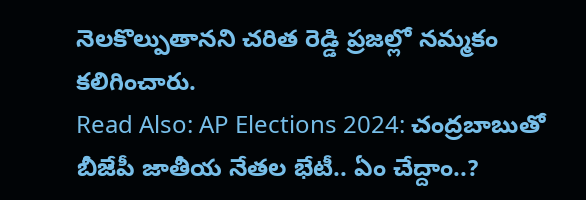నెలకొల్పుతానని చరిత రెడ్డి ప్రజల్లో నమ్మకం కలిగించారు.
Read Also: AP Elections 2024: చంద్రబాబుతో బీజేపీ జాతీయ నేతల భేటీ.. ఏం చేద్దాం..?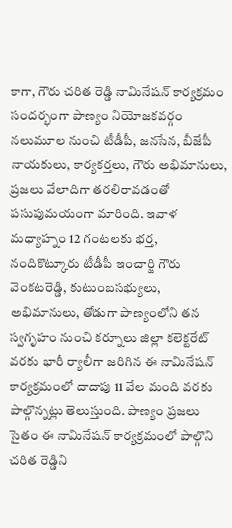కాగా, గౌరు చరిత రెడ్డి నామినేషన్ కార్యక్రమం సందర్భంగా పాణ్యం నియోజకవర్గం నలుమూల నుంచి టీడీపీ, జనసేన, బీజేపీ నాయకులు, కార్యకర్తలు, గౌరు అభిమానులు, ప్రజలు వేలాదిగా తరలిరావడంతో పసుపుమయంగా మారింది. ఇవాళ మధ్యాహ్నం 12 గంటలకు భర్త, నందికొట్కూరు టీడీపీ ఇంచార్జి గౌరు వెంకటరెడ్డి, కుటుంబసభ్యులు, అభిమానులు, తోడుగా పాణ్యంలోని తన స్వగృహం నుంచి కర్నూలు జిల్లా కలెక్టరేట్ వరకు భారీ ర్యాలీగా జరిగిన ఈ నామినేషన్ కార్యక్రమంలో దాదాపు 11 వేల మంది వరకు పాల్గొన్నట్లు తెలుస్తుంది. పాణ్యం ప్రజలు సైతం ఈ నామినేషన్ కార్యక్రమంలో పాల్గొని చరిత రెడ్డిని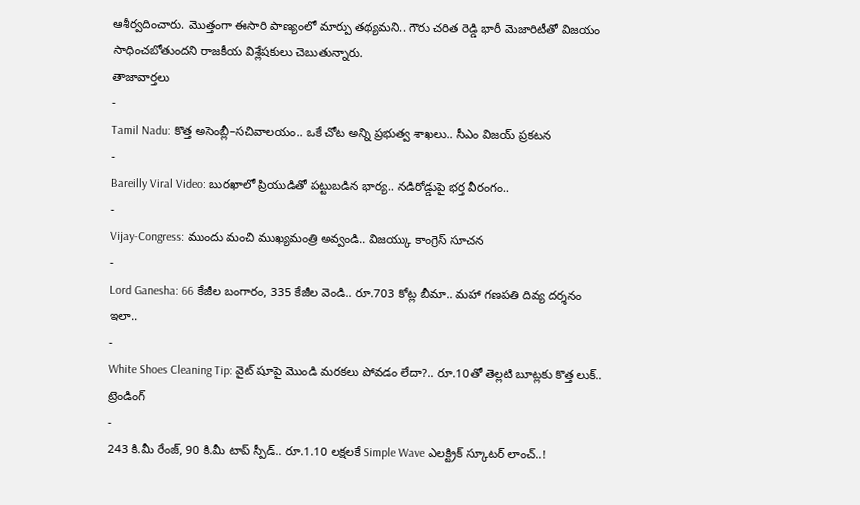ఆశీర్వదించారు. మొత్తంగా ఈసారి పాణ్యంలో మార్పు తథ్యమని.. గౌరు చరిత రెడ్డి భారీ మెజారిటీతో విజయం సాధించబోతుందని రాజకీయ విశ్లేషకులు చెబుతున్నారు.
తాజావార్తలు
-
Tamil Nadu: కొత్త అసెంబ్లీ–సచివాలయం.. ఒకే చోట అన్ని ప్రభుత్వ శాఖలు.. సీఎం విజయ్ ప్రకటన
-
Bareilly Viral Video: బురఖాలో ప్రియుడితో పట్టుబడిన భార్య.. నడిరోడ్డుపై భర్త వీరంగం..
-
Vijay-Congress: ముందు మంచి ముఖ్యమంత్రి అవ్వండి.. విజయ్కు కాంగ్రెస్ సూచన
-
Lord Ganesha: 66 కేజీల బంగారం, 335 కేజీల వెండి.. రూ.703 కోట్ల బీమా.. మహా గణపతి దివ్య దర్శనం ఇలా..
-
White Shoes Cleaning Tip: వైట్ షూపై మొండి మరకలు పోవడం లేదా?.. రూ.10తో తెల్లటి బూట్లకు కొత్త లుక్..
ట్రెండింగ్
-
243 కి.మీ రేంజ్, 90 కి.మీ టాప్ స్పీడ్.. రూ.1.10 లక్షలకే Simple Wave ఎలక్ట్రిక్ స్కూటర్ లాంచ్..!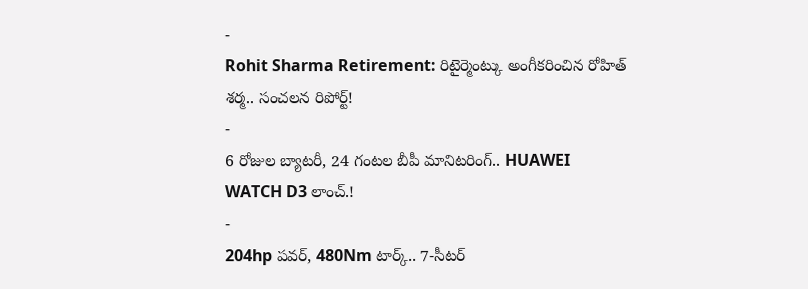-
Rohit Sharma Retirement: రిటైర్మెంట్కు అంగీకరించిన రోహిత్ శర్మ.. సంచలన రిపోర్ట్!
-
6 రోజుల బ్యాటరీ, 24 గంటల బీపీ మానిటరింగ్.. HUAWEI WATCH D3 లాంచ్.!
-
204hp పవర్, 480Nm టార్క్.. 7-సీటర్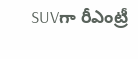SUVగా రీఎంట్రీ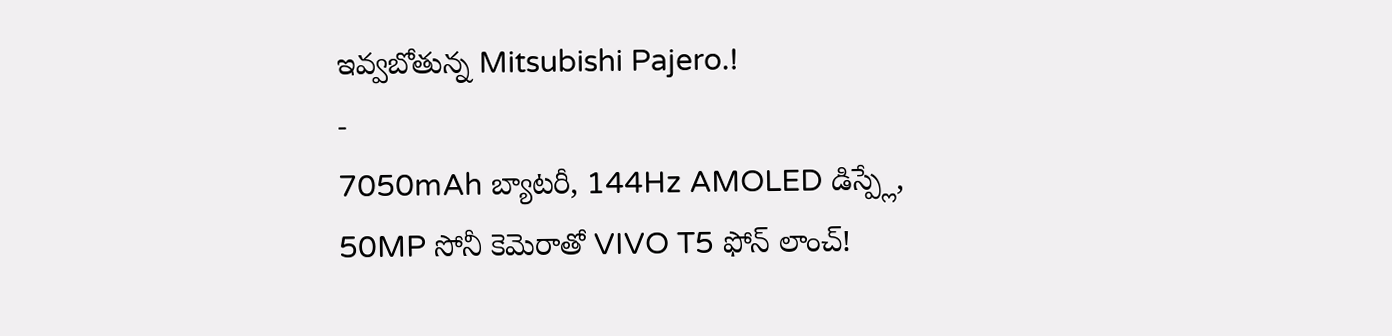ఇవ్వబోతున్న Mitsubishi Pajero.!
-
7050mAh బ్యాటరీ, 144Hz AMOLED డిస్ప్లే, 50MP సోనీ కెమెరాతో VIVO T5 ఫోన్ లాంచ్!